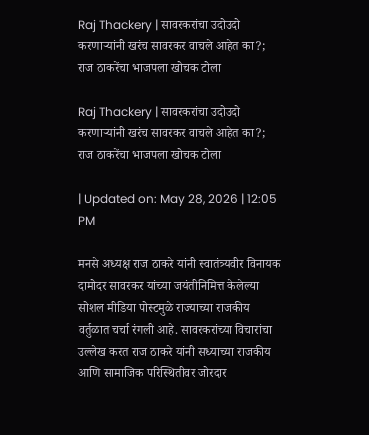Raj Thackery | सावरकरांचा उदोउदो करणाऱ्यांनी खरंच सावरकर वाचले आहेत का?; राज ठाकरेंचा भाजपला खोचक टोला

Raj Thackery | सावरकरांचा उदोउदो करणाऱ्यांनी खरंच सावरकर वाचले आहेत का?; राज ठाकरेंचा भाजपला खोचक टोला

| Updated on: May 28, 2026 | 12:05 PM

मनसे अध्यक्ष राज ठाकरे यांनी स्वातंत्र्यवीर विनायक दामोदर सावरकर यांच्या जयंतीनिमित्त केलेल्या सोशल मीडिया पोस्टमुळे राज्याच्या राजकीय वर्तुळात चर्चा रंगली आहे. सावरकरांच्या विचारांचा उल्लेख करत राज ठाकरे यांनी सध्याच्या राजकीय आणि सामाजिक परिस्थितीवर जोरदार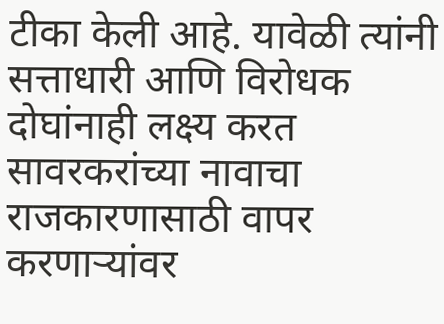टीका केली आहे. यावेळी त्यांनी सत्ताधारी आणि विरोधक दोघांनाही लक्ष्य करत सावरकरांच्या नावाचा राजकारणासाठी वापर करणाऱ्यांवर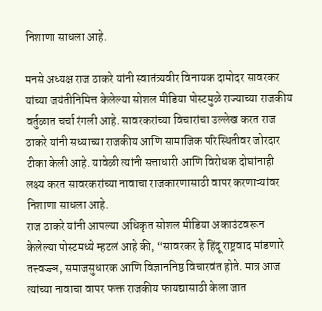निशाणा साधला आहे.

मनसे अध्यक्ष राज ठाकरे यांनी स्वातंत्र्यवीर विनायक दामोदर सावरकर यांच्या जयंतीनिमित्त केलेल्या सोशल मीडिया पोस्टमुळे राज्याच्या राजकीय वर्तुळात चर्चा रंगली आहे. सावरकरांच्या विचारांचा उल्लेख करत राज ठाकरे यांनी सध्याच्या राजकीय आणि सामाजिक परिस्थितीवर जोरदार टीका केली आहे. यावेळी त्यांनी सत्ताधारी आणि विरोधक दोघांनाही लक्ष्य करत सावरकरांच्या नावाचा राजकारणासाठी वापर करणाऱ्यांवर निशाणा साधला आहे.
राज ठाकरे यांनी आपल्या अधिकृत सोशल मीडिया अकाउंटवरून केलेल्या पोस्टमध्ये म्हटलं आहे की, “सावरकर हे हिंदू राष्ट्रवाद मांडणारे तत्त्वज्ज्ञ, समाजसुधारक आणि विज्ञाननिष्ठ विचारवंत होते. मात्र आज त्यांच्या नावाचा वापर फक्त राजकीय फायद्यासाठी केला जात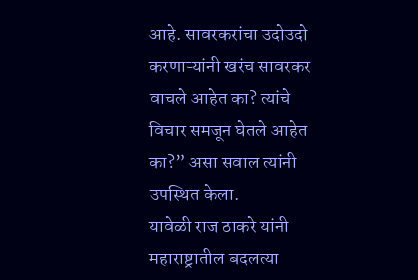आहे. सावरकरांचा उदोउदो करणाऱ्यांनी खरंच सावरकर वाचले आहेत का? त्यांचे विचार समजून घेतले आहेत का?” असा सवाल त्यांनी उपस्थित केला.
यावेळी राज ठाकरे यांनी महाराष्ट्रातील बदलत्या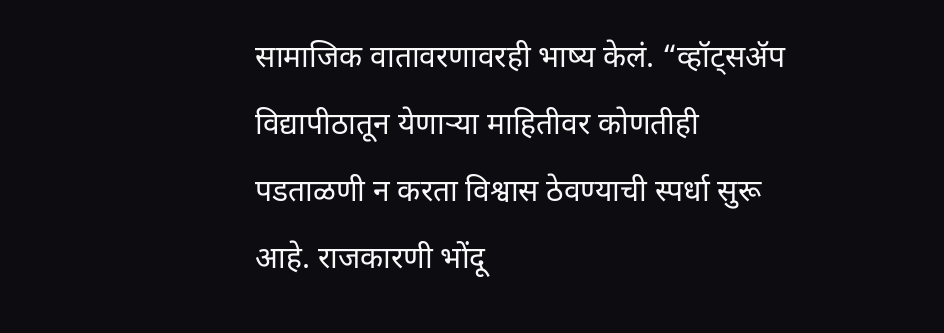सामाजिक वातावरणावरही भाष्य केलं. “व्हॉट्सॲप विद्यापीठातून येणाऱ्या माहितीवर कोणतीही पडताळणी न करता विश्वास ठेवण्याची स्पर्धा सुरू आहे. राजकारणी भोंदू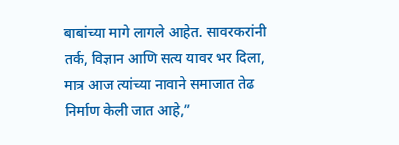बाबांच्या मागे लागले आहेत. सावरकरांनी तर्क, विज्ञान आणि सत्य यावर भर दिला, मात्र आज त्यांच्या नावाने समाजात तेढ निर्माण केली जात आहे,”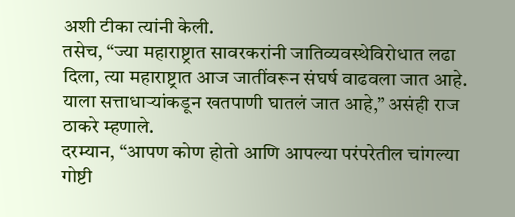अशी टीका त्यांनी केली.
तसेच, “ज्या महाराष्ट्रात सावरकरांनी जातिव्यवस्थेविरोधात लढा दिला, त्या महाराष्ट्रात आज जातींवरून संघर्ष वाढवला जात आहे. याला सत्ताधाऱ्यांकडून खतपाणी घातलं जात आहे,” असंही राज ठाकरे म्हणाले.
दरम्यान, “आपण कोण होतो आणि आपल्या परंपरेतील चांगल्या गोष्टी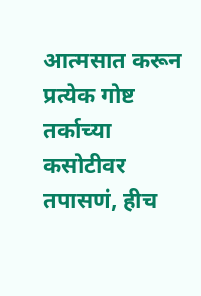आत्मसात करून प्रत्येक गोष्ट तर्काच्या कसोटीवर तपासणं, हीच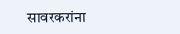सावरकरांना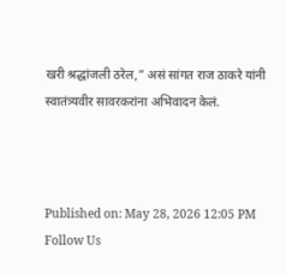खरी श्रद्धांजली ठरेल,” असं सांगत राज ठाकरे यांनी स्वातंत्र्यवीर सावरकरांना अभिवादन केलं.



Published on: May 28, 2026 12:05 PM
Follow Us